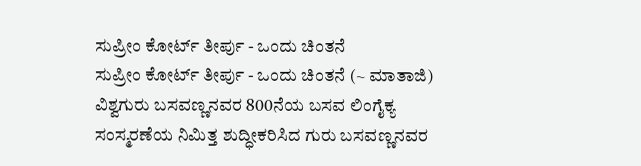ಸುಪ್ರೀಂ ಕೋರ್ಟ್ ತೀರ್ಪು - ಒಂದು ಚಿಂತನೆ
ಸುಪ್ರೀಂ ಕೋರ್ಟ್ ತೀರ್ಪು - ಒಂದು ಚಿಂತನೆ (~ ಮಾತಾಜಿ) ವಿಶ್ವಗುರು ಬಸವಣ್ಣನವರ 800ನೆಯ ಬಸವ ಲಿಂಗೈಕ್ಯ ಸಂಸ್ಮರಣೆಯ ನಿಮಿತ್ತ ಶುದ್ಧೀಕರಿಸಿದ ಗುರು ಬಸವಣ್ಣನವರ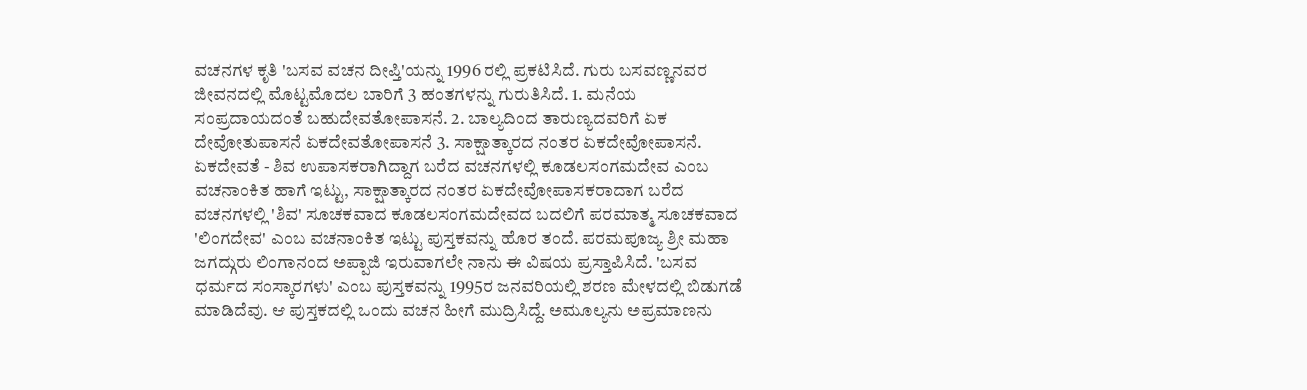ವಚನಗಳ ಕೃತಿ 'ಬಸವ ವಚನ ದೀಪ್ತಿ'ಯನ್ನು 1996 ರಲ್ಲಿ ಪ್ರಕಟಿಸಿದೆ. ಗುರು ಬಸವಣ್ಣನವರ ಜೀವನದಲ್ಲಿ ಮೊಟ್ಟಮೊದಲ ಬಾರಿಗೆ 3 ಹಂತಗಳನ್ನು ಗುರುತಿಸಿದೆ. 1. ಮನೆಯ ಸಂಪ್ರದಾಯದಂತೆ ಬಹುದೇವತೋಪಾಸನೆ. 2. ಬಾಲ್ಯದಿಂದ ತಾರುಣ್ಯದವರಿಗೆ ಏಕ ದೇವೋತುಪಾಸನೆ ಏಕದೇವತೋಪಾಸನೆ 3. ಸಾಕ್ಷಾತ್ಕಾರದ ನಂತರ ಏಕದೇವೋಪಾಸನೆ. ಏಕದೇವತೆ - ಶಿವ ಉಪಾಸಕರಾಗಿದ್ದಾಗ ಬರೆದ ವಚನಗಳಲ್ಲಿ ಕೂಡಲಸಂಗಮದೇವ ಎಂಬ ವಚನಾಂಕಿತ ಹಾಗೆ ಇಟ್ಟು, ಸಾಕ್ಷಾತ್ಕಾರದ ನಂತರ ಏಕದೇವೋಪಾಸಕರಾದಾಗ ಬರೆದ ವಚನಗಳಲ್ಲಿ 'ಶಿವ' ಸೂಚಕವಾದ ಕೂಡಲಸಂಗಮದೇವದ ಬದಲಿಗೆ ಪರಮಾತ್ಮ ಸೂಚಕವಾದ 'ಲಿಂಗದೇವ' ಎಂಬ ವಚನಾಂಕಿತ ಇಟ್ಟು ಪುಸ್ತಕವನ್ನು ಹೊರ ತಂದೆ. ಪರಮಪೂಜ್ಯ ಶ್ರೀ ಮಹಾ ಜಗದ್ಗುರು ಲಿಂಗಾನಂದ ಅಪ್ಪಾಜಿ ಇರುವಾಗಲೇ ನಾನು ಈ ವಿಷಯ ಪ್ರಸ್ತಾಪಿಸಿದೆ. 'ಬಸವ ಧರ್ಮದ ಸಂಸ್ಕಾರಗಳು' ಎಂಬ ಪುಸ್ತಕವನ್ನು 1995ರ ಜನವರಿಯಲ್ಲಿ ಶರಣ ಮೇಳದಲ್ಲಿ ಬಿಡುಗಡೆ ಮಾಡಿದೆವು. ಆ ಪುಸ್ತಕದಲ್ಲಿ ಒಂದು ವಚನ ಹೀಗೆ ಮುದ್ರಿಸಿದ್ದೆ. ಅಮೂಲ್ಯನು ಅಪ್ರಮಾಣನು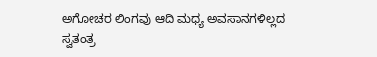ಅಗೋಚರ ಲಿಂಗವು ಆದಿ ಮಧ್ಯ ಅವಸಾನಗಳಿಲ್ಲದ ಸ್ವತಂತ್ರ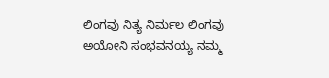ಲಿಂಗವು ನಿತ್ಯ ನಿರ್ಮಲ ಲಿಂಗವು ಅಯೋನಿ ಸಂಭವನಯ್ಯ ನಮ್ಮ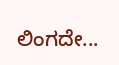ಲಿಂಗದೇ...